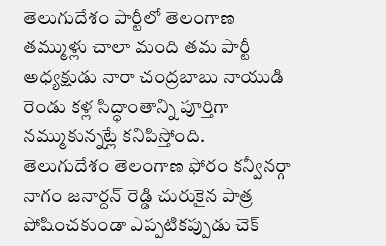తెలుగుదేశం పార్టీలో తెలంగాణ తమ్ముళ్లు చాలా మంది తమ పార్టీ అధ్యక్షుడు నారా చంద్రబాబు నాయుడి రెండు కళ్ల సిద్ధాంతాన్ని పూర్తిగా నమ్ముకున్నట్లే కనిపిస్తోంది. తెలుగుదేశం తెలంగాణ ఫోరం కన్వీనర్గా నాగం జనార్దన్ రెడ్డి చురుకైన పాత్ర పోషించకుండా ఎప్పటికప్పుడు చెక్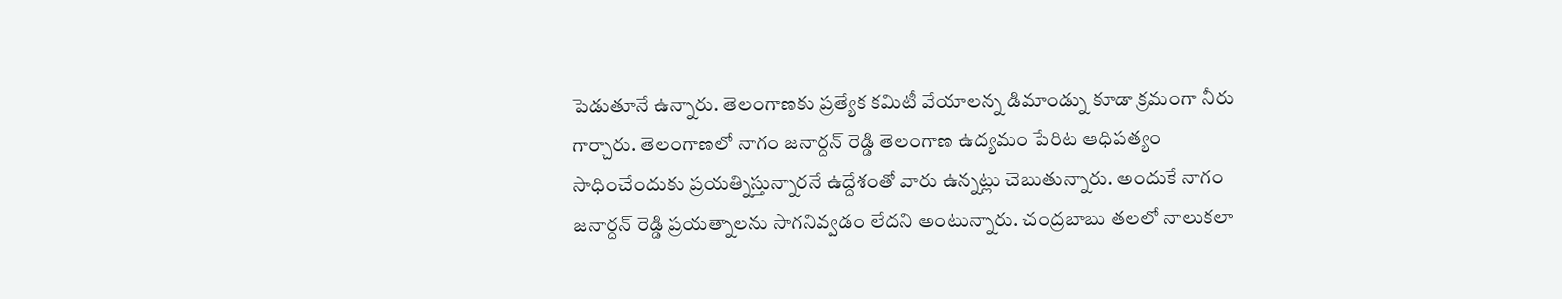పెడుతూనే ఉన్నారు. తెలంగాణకు ప్రత్యేక కమిటీ వేయాలన్న డిమాండ్ను కూడా క్రమంగా నీరు గార్చారు. తెలంగాణలో నాగం జనార్దన్ రెడ్డి తెలంగాణ ఉద్యమం పేరిట ఆధిపత్యం సాధించేందుకు ప్రయత్నిస్తున్నారనే ఉద్దేశంతో వారు ఉన్నట్లు చెబుతున్నారు. అందుకే నాగం జనార్దన్ రెడ్డి ప్రయత్నాలను సాగనివ్వడం లేదని అంటున్నారు. చంద్రబాబు తలలో నాలుకలా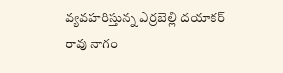వ్యవహరిస్తున్న ఎర్రబెల్లి దయాకర్ రావు నాగం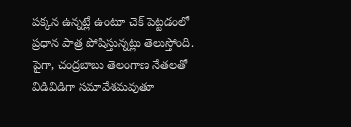పక్కన ఉన్నట్లే ఉంటూ చెక్ పెట్టడంలో ప్రధాన పాత్ర పోషిస్తున్నట్లు తెలుస్తోంది. పైగా, చంద్రబాబు తెలంగాణ నేతలతో విడివిడిగా సమావేశమవుతూ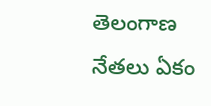తెలంగాణ నేతలు ఏకం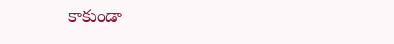కాకుండా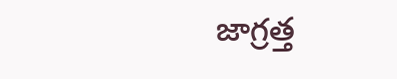జాగ్రత్త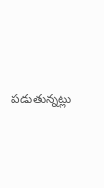పడుతున్నట్లు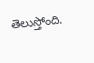తెలుస్తోంది.